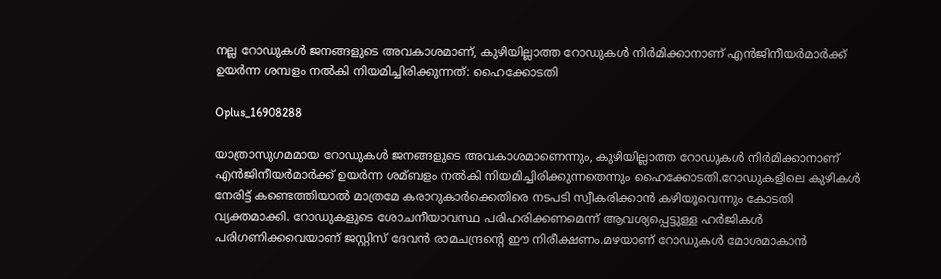നല്ല റോഡുകള്‍ ജനങ്ങളുടെ അവകാശമാണ്, കുഴിയില്ലാത്ത റോഡുകള്‍ നിർമിക്കാനാണ് എൻജിനീയർമാർക്ക് ഉയർന്ന ശമ്പളം നല്‍കി നിയമിച്ചിരിക്കുന്നത്: ഹൈക്കോടതി

Oplus_16908288

യാത്രാസുഗമമായ റോഡുകള്‍ ജനങ്ങളുടെ അവകാശമാണെന്നും, കുഴിയില്ലാത്ത റോഡുകള്‍ നിർമിക്കാനാണ് എൻജിനീയർമാർക്ക് ഉയർന്ന ശമ്ബളം നല്‍കി നിയമിച്ചിരിക്കുന്നതെന്നും ഹൈക്കോടതി.റോഡുകളിലെ കുഴികള്‍ നേരിട്ട് കണ്ടെത്തിയാല്‍ മാത്രമേ കരാറുകാർക്കെതിരെ നടപടി സ്വീകരിക്കാൻ കഴിയൂവെന്നും കോടതി വ്യക്തമാക്കി. റോഡുകളുടെ ശോചനീയാവസ്ഥ പരിഹരിക്കണമെന്ന് ആവശ്യപ്പെട്ടുള്ള ഹർജികള്‍ പരിഗണിക്കവെയാണ് ജസ്റ്റിസ് ദേവൻ രാമചന്ദ്രന്റെ ഈ നിരീക്ഷണം.മഴയാണ് റോഡുകള്‍ മോശമാകാൻ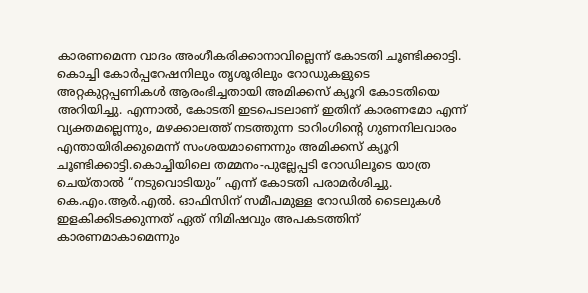കാരണമെന്ന വാദം അംഗീകരിക്കാനാവില്ലെന്ന് കോടതി ചൂണ്ടിക്കാട്ടി. കൊച്ചി കോർപ്പറേഷനിലും തൃശൂരിലും റോഡുകളുടെ അറ്റകുറ്റപ്പണികള്‍ ആരംഭിച്ചതായി അമിക്കസ് ക്യൂറി കോടതിയെ അറിയിച്ചു. എന്നാല്‍, കോടതി ഇടപെടലാണ് ഇതിന് കാരണമോ എന്ന് വ്യക്തമല്ലെന്നും, മഴക്കാലത്ത് നടത്തുന്ന ടാറിംഗിന്റെ ഗുണനിലവാരം എന്തായിരിക്കുമെന്ന് സംശയമാണെന്നും അമിക്കസ് ക്യൂറി ചൂണ്ടിക്കാട്ടി.കൊച്ചിയിലെ തമ്മനം-പുല്ലേപ്പടി റോഡിലൂടെ യാത്ര ചെയ്താല്‍ “നടുവൊടിയും” എന്ന് കോടതി പരാമർശിച്ചു. കെ.എം.ആർ.എല്‍. ഓഫിസിന് സമീപമുള്ള റോഡില്‍ ടൈലുകള്‍ ഇളകിക്കിടക്കുന്നത് ഏത് നിമിഷവും അപകടത്തിന് കാരണമാകാമെന്നും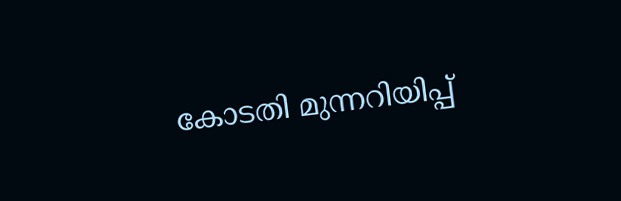കോടതി മുന്നറിയിപ്പ്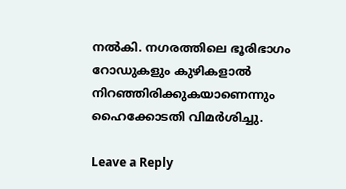നല്‍കി. നഗരത്തിലെ ഭൂരിഭാഗം റോഡുകളും കുഴികളാല്‍ നിറഞ്ഞിരിക്കുകയാണെന്നും ഹൈക്കോടതി വിമർശിച്ചു.

Leave a Reply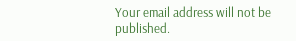Your email address will not be published.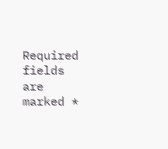Required fields are marked *